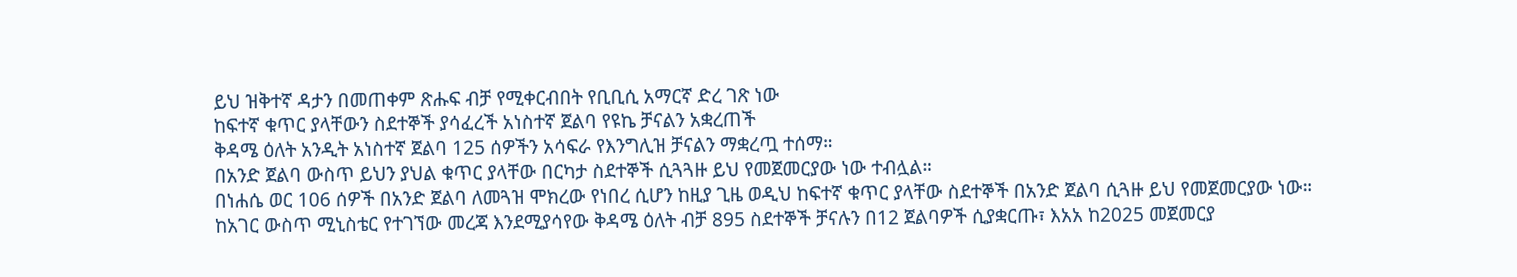ይህ ዝቅተኛ ዳታን በመጠቀም ጽሑፍ ብቻ የሚቀርብበት የቢቢሲ አማርኛ ድረ ገጽ ነው
ከፍተኛ ቁጥር ያላቸውን ስደተኞች ያሳፈረች አነስተኛ ጀልባ የዩኬ ቻናልን አቋረጠች
ቅዳሜ ዕለት አንዲት አነስተኛ ጀልባ 125 ሰዎችን አሳፍራ የእንግሊዝ ቻናልን ማቋረጧ ተሰማ።
በአንድ ጀልባ ውስጥ ይህን ያህል ቁጥር ያላቸው በርካታ ስደተኞች ሲጓጓዙ ይህ የመጀመርያው ነው ተብሏል።
በነሐሴ ወር 106 ሰዎች በአንድ ጀልባ ለመጓዝ ሞክረው የነበረ ሲሆን ከዚያ ጊዜ ወዲህ ከፍተኛ ቁጥር ያላቸው ስደተኞች በአንድ ጀልባ ሲጓዙ ይህ የመጀመርያው ነው።
ከአገር ውስጥ ሚኒስቴር የተገኘው መረጃ እንደሚያሳየው ቅዳሜ ዕለት ብቻ 895 ስደተኞች ቻናሉን በ12 ጀልባዎች ሲያቋርጡ፣ እአአ ከ2025 መጀመርያ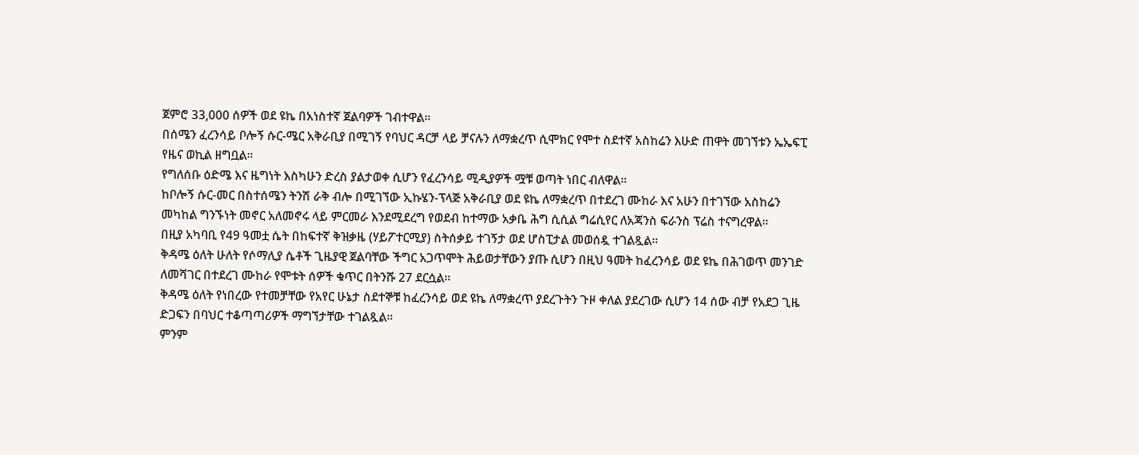ጀምሮ 33,000 ሰዎች ወደ ዩኬ በአነስተኛ ጀልባዎች ገብተዋል።
በሰሜን ፈረንሳይ ቦሎኝ ሱር-ሜር አቅራቢያ በሚገኝ የባህር ዳርቻ ላይ ቻናሉን ለማቋረጥ ሲሞክር የሞተ ስደተኛ አስከሬን እሁድ ጠዋት መገኘቱን ኤኤፍፒ የዜና ወኪል ዘግቧል።
የግለሰቡ ዕድሜ እና ዜግነት እስካሁን ድረስ ያልታወቀ ሲሆን የፈረንሳይ ሚዲያዎች ሟቹ ወጣት ነበር ብለዋል።
ከቦሎኝ ሱር-መር በስተሰሜን ትንሽ ራቅ ብሎ በሚገኘው ኢኩሄን-ፕላጅ አቅራቢያ ወደ ዩኬ ለማቋረጥ በተደረገ ሙከራ እና አሁን በተገኘው አስከሬን መካከል ግንኙነት መኖር አለመኖሩ ላይ ምርመራ እንደሚደረግ የወደብ ከተማው አቃቤ ሕግ ሲሲል ግሬሲየር ለአጃንስ ፍራንስ ፕሬስ ተናግረዋል።
በዚያ አካባቢ የ49 ዓመቷ ሴት በከፍተኛ ቅዝቃዜ (ሃይፖተርሚያ) ስትሰቃይ ተገኝታ ወደ ሆስፒታል መወሰዷ ተገልጿል።
ቅዳሜ ዕለት ሁለት የሶማሊያ ሴቶች ጊዜያዊ ጀልባቸው ችግር አጋጥሞት ሕይወታቸውን ያጡ ሲሆን በዚህ ዓመት ከፈረንሳይ ወደ ዩኬ በሕገወጥ መንገድ ለመሻገር በተደረገ ሙከራ የሞቱት ሰዎች ቁጥር በትንሹ 27 ደርሷል።
ቅዳሜ ዕለት የነበረው የተመቻቸው የአየር ሁኔታ ስደተኞቹ ከፈረንሳይ ወደ ዩኬ ለማቋረጥ ያደረጉትን ጉዞ ቀለል ያደረገው ሲሆን 14 ሰው ብቻ የአደጋ ጊዜ ድጋፍን በባህር ተቆጣጣሪዎች ማግኘታቸው ተገልጿል።
ምንም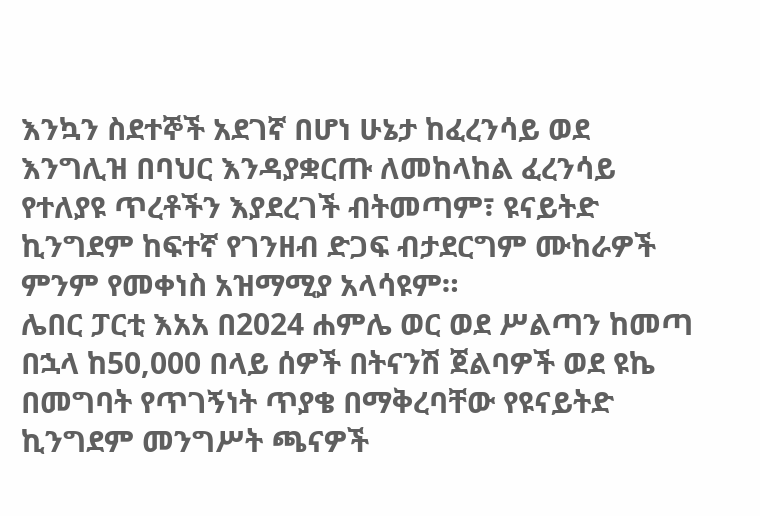እንኳን ስደተኞች አደገኛ በሆነ ሁኔታ ከፈረንሳይ ወደ እንግሊዝ በባህር እንዳያቋርጡ ለመከላከል ፈረንሳይ የተለያዩ ጥረቶችን እያደረገች ብትመጣም፣ ዩናይትድ ኪንግደም ከፍተኛ የገንዘብ ድጋፍ ብታደርግም ሙከራዎች ምንም የመቀነስ አዝማሚያ አላሳዩም።
ሌበር ፓርቲ እአአ በ2024 ሐምሌ ወር ወደ ሥልጣን ከመጣ በኋላ ከ50,000 በላይ ሰዎች በትናንሽ ጀልባዎች ወደ ዩኬ በመግባት የጥገኝነት ጥያቄ በማቅረባቸው የዩናይትድ ኪንግደም መንግሥት ጫናዎች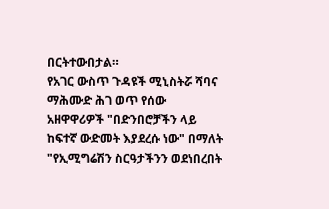በርትተውበታል።
የአገር ውስጥ ጉዳዩች ሚኒስትሯ ሻባና ማሕሙድ ሕገ ወጥ የሰው አዘዋዋሪዎች "በድንበሮቻችን ላይ ከፍተኛ ውድመት እያደረሱ ነው" በማለት "የኢሚግሬሽን ስርዓታችንን ወደነበረበት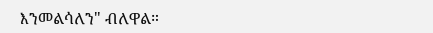እንመልሳለን" ብለዋል።